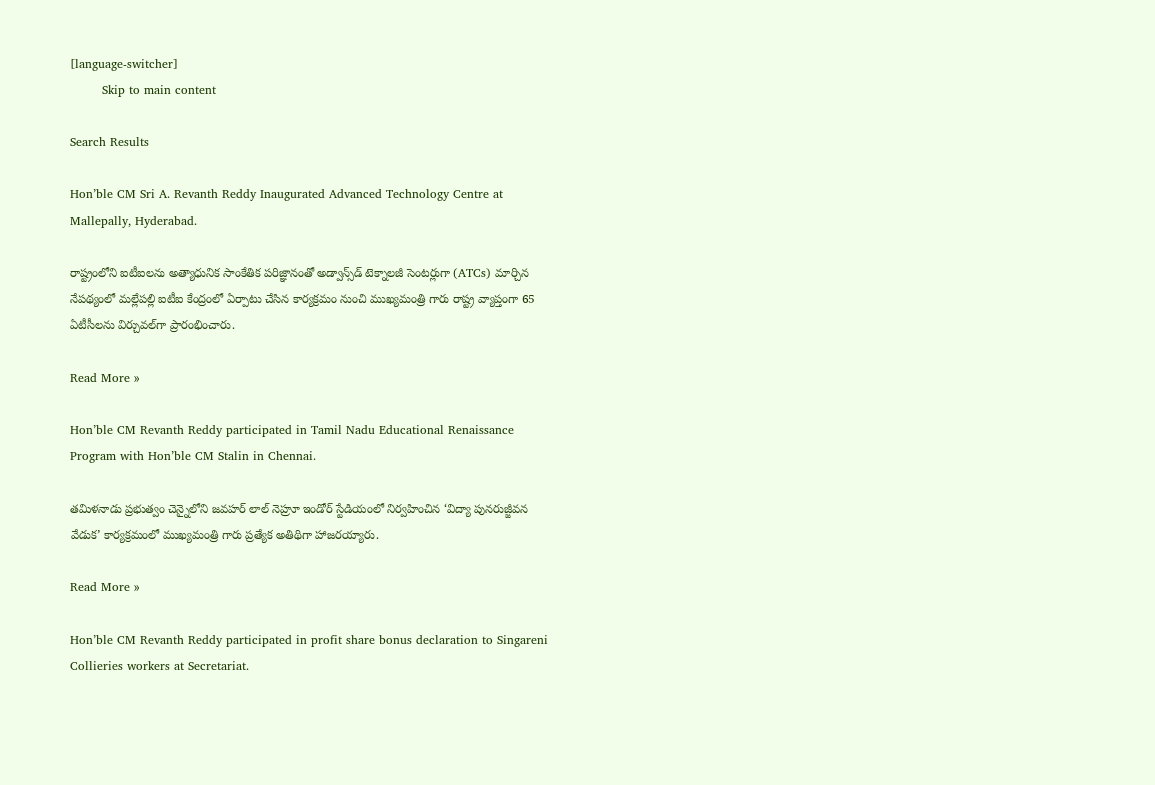[language-switcher]
        Skip to main content

Search Results

Hon’ble CM Sri A. Revanth Reddy Inaugurated Advanced Technology Centre at Mallepally, Hyderabad.

రాష్ట్రంలోని ఐటీఐలను అత్యాధునిక సాంకేతిక పరిజ్ఞానంతో అడ్వాన్స్‌డ్ టెక్నాలజీ సెంటర్లుగా (ATCs) మార్చిన నేపథ్యంలో మల్లేపల్లి ఐటీఐ కేంద్రంలో ఏర్పాటు చేసిన కార్యక్రమం నుంచి ముఖ్యమంత్రి గారు రాష్ట్ర వ్యాప్తంగా 65 ఏటీసీలను విర్చువల్‌గా ప్రారంభించారు.

Read More »

Hon’ble CM Revanth Reddy participated in Tamil Nadu Educational Renaissance Program with Hon’ble CM Stalin in Chennai.

తమిళనాడు ప్రభుత్వం చెన్నైలోని జవహర్ లాల్ నెహ్రూ ఇండోర్ స్టేడియంలో నిర్వహించిన ‘విద్యా పునరుజ్జీవన వేడుక’ కార్యక్రమంలో ముఖ్యమంత్రి గారు ప్రత్యేక అతిథిగా హాజరయ్యారు.

Read More »

Hon’ble CM Revanth Reddy participated in profit share bonus declaration to Singareni Collieries workers at Secretariat.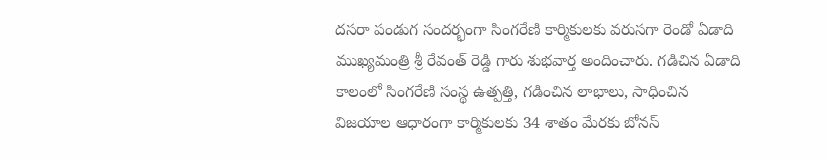దసరా పండుగ సందర్భంగా సింగ‌రేణి కార్మికులకు వరుసగా రెండో ఏడాది ముఖ్య‌మంత్రి శ్రీ రేవంత్ రెడ్డి గారు శుభవార్త అందించారు. గడిచిన ఏడాది కాలంలో సింగ‌రేణి సంస్థ ఉత్ప‌త్తి, గ‌డించిన లాభాలు, సాధించిన విజయాల ఆధారంగా కార్మికులకు 34 శాతం మేరకు బోనస్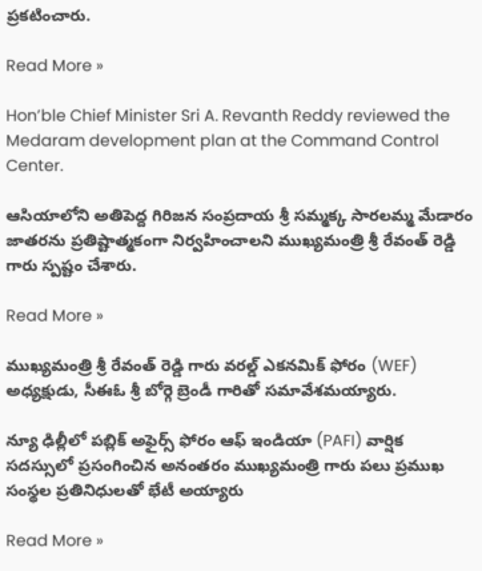ప్రకటించారు.

Read More »

Hon’ble Chief Minister Sri A. Revanth Reddy reviewed the Medaram development plan at the Command Control Center.

ఆసియాలోని అతిపెద్ద గిరిజన సంప్రదాయ శ్రీ సమ్మక్క సారలమ్మ మేడారం జాతరను ప్రతిష్టాత్మకంగా నిర్వహించాలని ముఖ్యమంత్రి శ్రీ రేవంత్ రెడ్డి గారు స్పష్టం చేశారు.

Read More »

ముఖ్యమంత్రి శ్రీ రేవంత్ రెడ్డి గారు వరల్డ్ ఎకనమిక్ ఫోరం (WEF) అధ్యక్షుడు, సీఈఓ శ్రీ బోర్గె బ్రెండీ గారితో సమావేశమయ్యారు.

న్యూ ఢిల్లీలో పబ్లిక్ అఫైర్స్ ఫోరం ఆఫ్ ఇండియా (PAFI) వార్షిక సదస్సులో ప్రసంగించిన అనంతరం ముఖ్యమంత్రి గారు పలు ప్రముఖ సంస్థల ప్రతినిధులతో భేటీ అయ్యారు

Read More »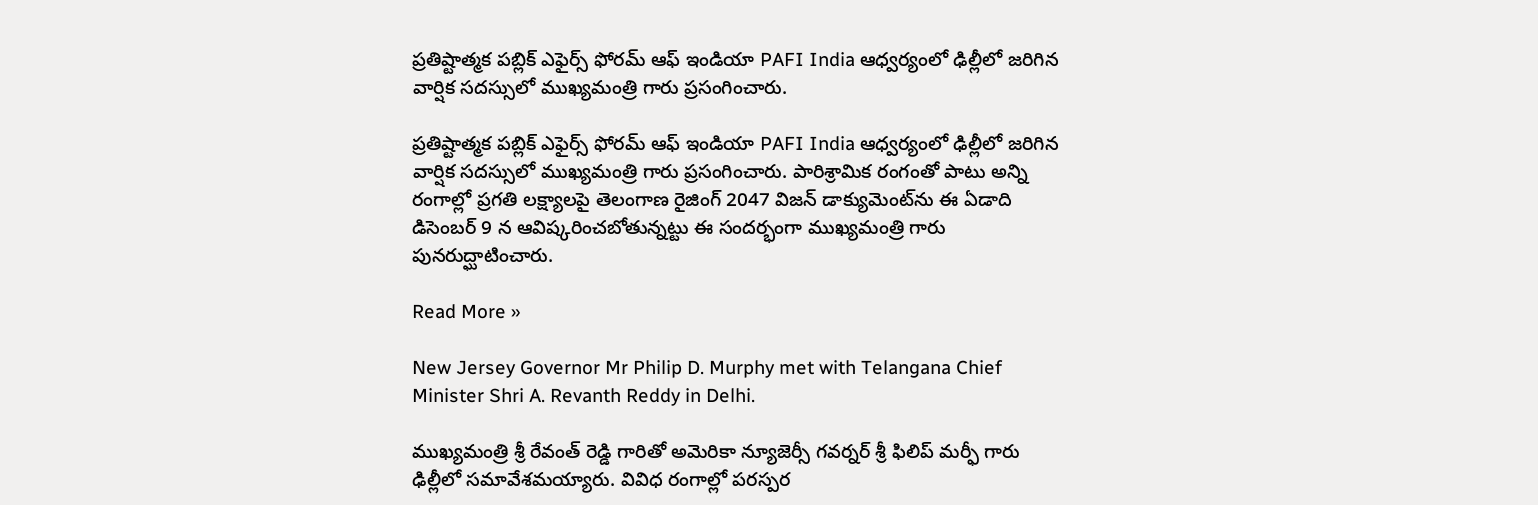ప్రతిష్టాత్మక పబ్లిక్ ఎఫైర్స్ ఫోరమ్ ఆఫ్ ఇండియా PAFI India ఆధ్వర్యంలో ఢిల్లీలో జరిగిన వార్షిక సదస్సులో ముఖ్యమంత్రి గారు ప్రసంగించారు.

ప్రతిష్టాత్మక పబ్లిక్ ఎఫైర్స్ ఫోరమ్ ఆఫ్ ఇండియా PAFI India ఆధ్వర్యంలో ఢిల్లీలో జరిగిన వార్షిక సదస్సులో ముఖ్యమంత్రి గారు ప్రసంగించారు. పారిశ్రామిక రంగంతో పాటు అన్ని రంగాల్లో ప్రగతి లక్ష్యాలపై తెలంగాణ రైజింగ్ 2047 విజన్ డాక్యుమెంట్‌ను ఈ ఏడాది డిసెంబర్ 9 న ఆవిష్కరించబోతున్నట్టు ఈ సందర్భంగా ముఖ్యమంత్రి గారు పునరుద్ఘాటించారు.

Read More »

New Jersey Governor Mr Philip D. Murphy met with Telangana Chief Minister Shri A. Revanth Reddy in Delhi.

ముఖ్యమంత్రి శ్రీ రేవంత్ రెడ్డి గారితో అమెరికా న్యూజెర్సీ గవర్నర్ శ్రీ ఫిలిప్ మర్ఫీ గారు ఢిల్లీలో సమావేశమయ్యారు. వివిధ రంగాల్లో పరస్పర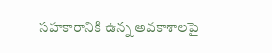సహకారానికి ఉన్న అవకాశాలపై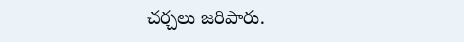చర్చలు జరిపారు.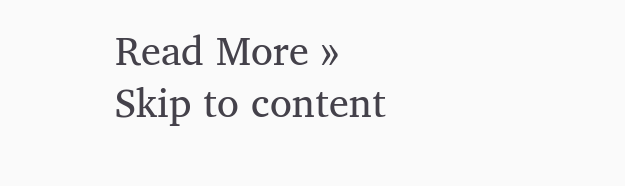Read More »
Skip to content